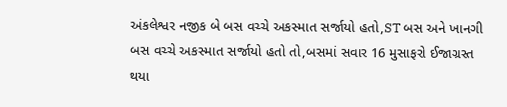અંકલેશ્વર નજીક બે બસ વચ્ચે અકસ્માત સર્જાયો હતો,ST બસ અને ખાનગી બસ વચ્ચે અકસ્માત સર્જાયો હતો તો,બસમાં સવાર 16 મુસાફરો ઈજાગ્રસ્ત થયા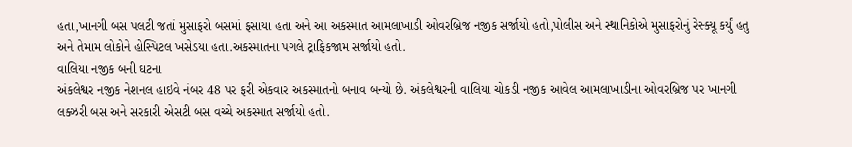હતા,ખાનગી બસ પલટી જતાં મુસાફરો બસમાં ફસાયા હતા અને આ અકસ્માત આમલાખાડી ઓવરબ્રિજ નજીક સર્જાયો હતો,પોલીસ અને સ્થાનિકોએ મુસાફરોનું રેસ્ક્યૂ કર્યું હતુ અને તેમામ લોકોને હોસ્પિટલ ખસેડયા હતા.અકસ્માતના પગલે ટ્રાફિકજામ સર્જાયો હતો.
વાલિયા નજીક બની ઘટના
અંકલેશ્વર નજીક નેશનલ હાઇવે નંબર 48 પર ફરી એકવાર અકસ્માતનો બનાવ બન્યો છે. અંકલેશ્વરની વાલિયા ચોકડી નજીક આવેલ આમલાખાડીના ઓવરબ્રિજ પર ખાનગી લક્ઝરી બસ અને સરકારી એસટી બસ વચ્ચે અકસ્માત સર્જાયો હતો.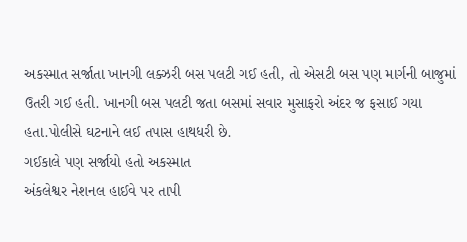અકસ્માત સર્જાતા ખાનગી લક્ઝરી બસ પલટી ગઈ હતી, તો એસટી બસ પણ માર્ગની બાજુમાં ઉતરી ગઈ હતી. ખાનગી બસ પલટી જતા બસમાં સવાર મુસાફરો અંદર જ ફસાઈ ગયા હતા.પોલીસે ઘટનાને લઈ તપાસ હાથધરી છે.
ગઈકાલે પણ સર્જાયો હતો અકસ્માત
અંકલેશ્વર નેશનલ હાઈવે પર તાપી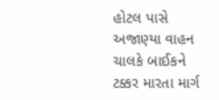હોટલ પાસે અજાણ્યા વાહન ચાલકે બાઈકને ટક્કર મારતા માર્ગ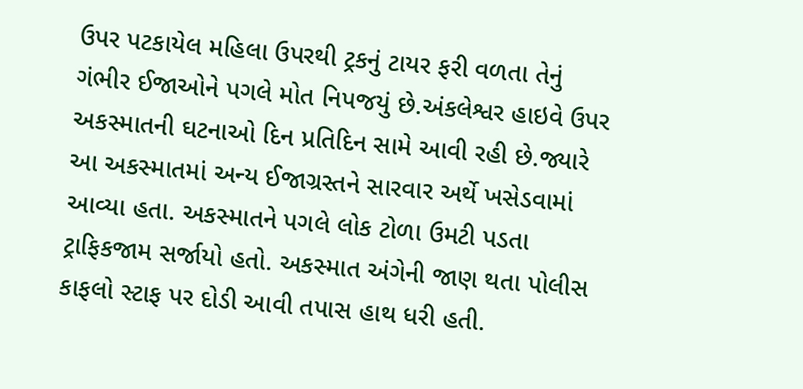ઉપર પટકાયેલ મહિલા ઉપરથી ટ્રકનું ટાયર ફરી વળતા તેનું ગંભીર ઈજાઓને પગલે મોત નિપજયું છે.અંકલેશ્વર હાઇવે ઉપર અકસ્માતની ઘટનાઓ દિન પ્રતિદિન સામે આવી રહી છે.જ્યારે આ અકસ્માતમાં અન્ય ઈજાગ્રસ્તને સારવાર અર્થે ખસેડવામાં આવ્યા હતા. અકસ્માતને પગલે લોક ટોળા ઉમટી પડતા ટ્રાફિકજામ સર્જાયો હતો. અકસ્માત અંગેની જાણ થતા પોલીસ કાફલો સ્ટાફ પર દોડી આવી તપાસ હાથ ધરી હતી.